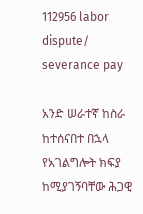112956 labor dispute/ severance pay

አንድ ሠራተኛ ከስራ ከተሰናበተ በኋላ የአገልግሎት ክፍያ ከሚያገኝባቸው ሕጋዊ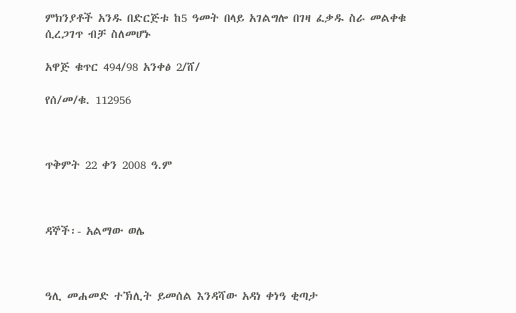ምክንያቶች አንዱ በድርጅቱ ከ5 ዓመት በላይ አገልግሎ በገዛ ፈቃዱ ስራ መልቀቁ ሲረጋገጥ ብቻ ስለመሆኑ

አዋጅ ቁጥር 494/98 አንቀፅ 2/ሸ/

የሰ/መ/ቁ. 112956



ጥቅምት 22 ቀን 2008 ዓ.ም



ዳኞች፡- አልማው ወሌ



ዓሊ መሐመድ ተኽሊት ይመሰል እንዳሻው አዳነ ቀነዓ ቂጣታ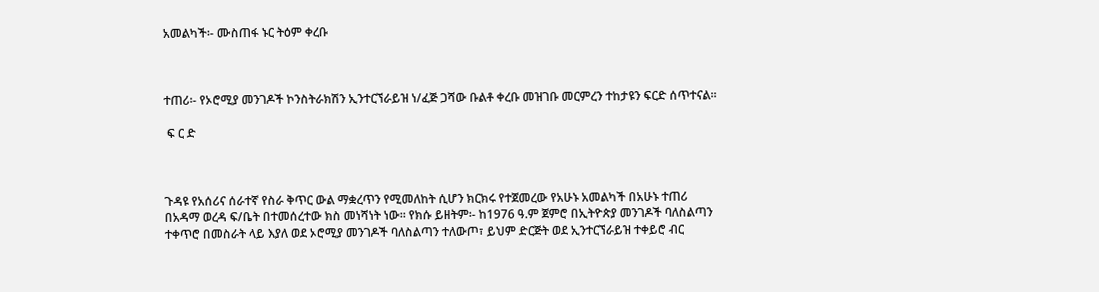አመልካች፡- ሙስጠፋ ኑር ትዕም ቀረቡ



ተጠሪ፡- የኦሮሚያ መንገዶች ኮንስትራክሽን ኢንተርኘራይዝ ነ/ፈጅ ጋሻው ቡልቶ ቀረቡ መዝገቡ መርምረን ተከታዩን ፍርድ ሰጥተናል፡፡

 ፍ ር ድ



ጉዳዩ የአሰሪና ሰራተኛ የስራ ቅጥር ውል ማቋረጥን የሚመለከት ሲሆን ክርክሩ የተጀመረው የአሁኑ አመልካች በአሁኑ ተጠሪ በአዳማ ወረዳ ፍ/ቤት በተመሰረተው ክስ መነሻነት ነው፡፡ የክሱ ይዘትም፡- ከ1976 ዓ.ም ጀምሮ በኢትዮጵያ መንገዶች ባለስልጣን ተቀጥሮ በመስራት ላይ እያለ ወደ ኦሮሚያ መንገዶች ባለስልጣን ተለውጦ፣ ይህም ድርጅት ወደ ኢንተርኘራይዝ ተቀይሮ ብር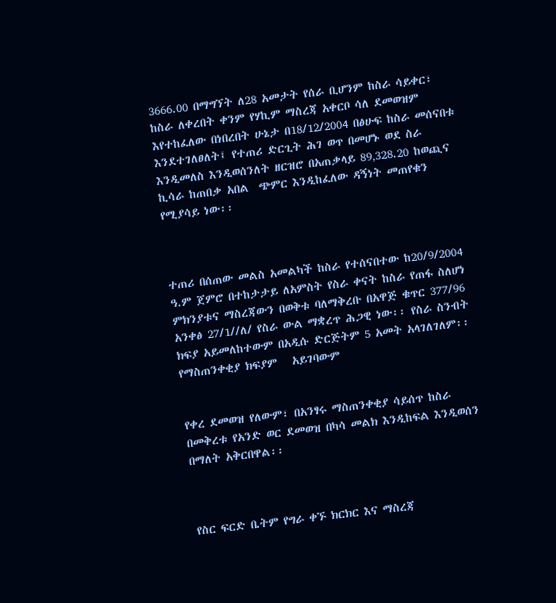3666.00 በማግኘት ለ28 አመታት የሰራ ቢሆንም ከስራ ሳይቀር፣ ከስራ ለቀረበት ቀንም የሃኪም ማስረጃ አቀርቦ ሳለ ደመወዝም እየተከፈለው በነበረበት ሁኔታ በ18/12/2004 በፅሁፍ ከስራ መሰናበቱ እንደተገለፀለት፤ የተጠሪ ድርጊት ሕገ ወጥ በመሆኑ ወደ ስራ  እንዲመለስ እንዲወሰንለት ዘርዝሮ በአጠቃላይ 89‚328.20 ከወጪና ኪሳራ ከጠበቃ አበል  ጭምር እንዲከፈለው ዳኝነት መጠየቁን የሚያሳይ ነው፡፡



ተጠሪ በሰጠው መልስ አመልካች ከስራ የተሰናበተው ከ20/9/2004 ዓ.ም ጀምሮ በተከታታይ ለአምስት የስራ ቀናት ከስራ የጠፋ ስለሆነ ምክንያቱና ማስረጃውን በወቅቱ ባለማቅረቡ በአዋጅ ቁጥር 377/96 አንቀፅ 27/1//ለ/ የስራ ውል ማቋረጥ ሕጋዊ ነው፡፡ የስራ ስንብት ክፍያ አይመለከተውም በአዲሱ ድርጅትም 5 አመት አላገለገለም፡፡ የማስጠንቀቂያ ክፍያም   አይገባውም


የቀረ ደመወዝ የለውም፣ በአንፃሩ ማስጠንቀቂያ ሳይሰጥ ከስራ በመቅረቱ የአንድ ወር ደመወዝ በካሳ መልክ እንዲከፍል እንዲወሰን በማለት አቅርበዋል፡፡



የስር ፍርድ ቤትም የግራ ቀኙ ክርክር እና ማስረጃ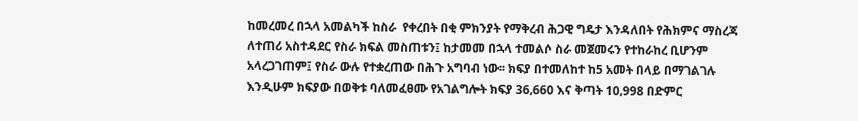ከመረመረ በኋላ አመልካች ከስራ  የቀረበት በቂ ምክንያት የማቅረብ ሕጋዊ ግዴታ እንዳለበት የሕክምና ማስረጃ ለተጠሪ አስተዳደር የስራ ክፍል መስጠቱን፤ ከታመመ በኋላ ተመልሶ ስራ መጀመሩን የተከራከረ ቢሆንም አላረጋገጠም፤ የስራ ውሉ የተቋረጠው በሕጉ አግባብ ነው፡፡ ክፍያ በተመለከተ ከ5 አመት በላይ በማገልገሉ እንዲሁም ክፍያው በወቅቱ ባለመፈፀሙ የአገልግሎት ክፍያ 36‚660 እና ቅጣት 10‚998 በድምር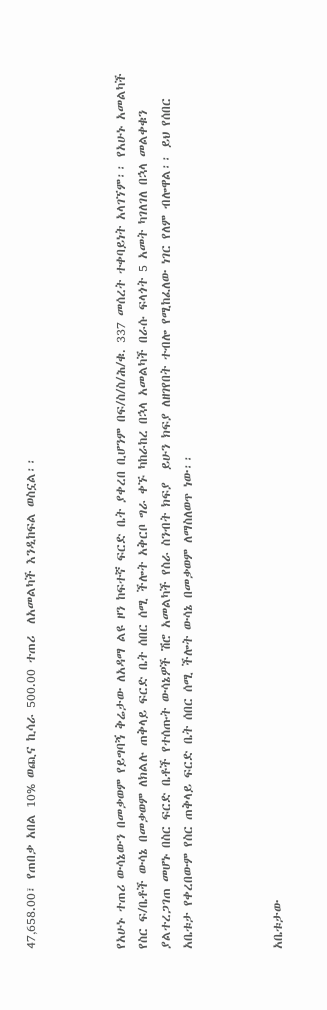47‚658.00፣ የጠበቃ አበል 10% ወጪና ኪሳራ 500.00 ተጠሪ  ለአመልካች እንዲከፍል ወስኗል፡፡



የአሁኑ ተጠሪ ውሳኔውን በመቃወም የይግባኝ ቅሬታው ለአዳማ ልዩ ዞን ከፍተኛ ፍርድ ቤት ያቀረበ ቢሆንም በፍ/ስ/ስ/ሕ/ቁ. 337 መሰረት ተቀባይነት አላገኘም፡፡ የአሁኑ አመልካች የስር ፍ/ቤቶች ውሳኔ በመቃወም ለክልሉ ጠቅላይ ፍርድ ቤት ሰበር ሰሚ ችሎት አቅርቦ ግራ ቀኙ ካከራከረ በኋላ አመልካች በራሱ ፍላጎት 5 አመት ካገለገለ በኋላ መልቀቁን ያልተረጋገጠ መሆኑ በስር ፍርድ ቤቶች የተሰጡት ውሳኔዎች ሽሮ አመልካች የስራ ስንብት ክፍያ  ይሁን ክፍያ ለዘገየበት ተብሎ የሚከፈለው ነገር የለም ብሎዋል፡፡ ይህ የሰበር አቤቱታ የቀረበውም የስር ጠቅላይ ፍርድ ቤት ሰበር ሰሚ ችሎት ውሳኔ በመቃወም ለማስለወጥ ነው፡፡



አቤቱታው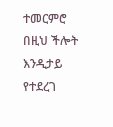ተመርምሮ በዚህ ችሎት እንዲታይ የተደረገ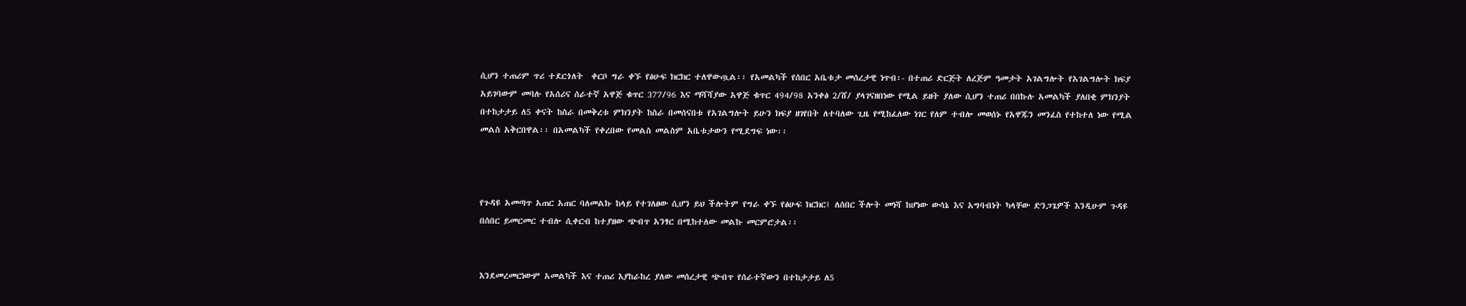ሲሆን ተጠሪም ጥሪ ተደርጎለት  ቀርቦ ግራ ቀኙ የፅሁፍ ክርክር ተለዋውጧል፡፡ የአመልካች የሰበር አቤቱታ መሰረታዊ ነጥብ፡- በተጠሪ ድርጅት ለረጅም ዓመታት አገልግሎት የአገልግሎት ክፍያ አይገባውም መባሉ የአሰሪና ሰራተኛ አዋጅ ቁጥር 377/96 እና ማሻሻያው አዋጅ ቁጥር 494/98 አንቀፅ 2/ሸ/ ያላገናዘበነው የሚል ይዘት ያለው ሲሆን ተጠሪ በበኩሉ አመልካች ያለበቂ ምክንያት በተከታታይ ለ5 ቀናት ከስራ በመቅረቱ ምክንያት ከስራ በመሰናበቱ የአገልግሎት ይሁን ክፍያ ዘገየበት ለተባለው ጊዜ የሚከፈለው ነገር የለም ተብሎ መወሰኑ የአዋጁን መንፈስ የተከተለ ነው የሚል መልስ አቅርበዋል፡፡ በአመልካች የቀረበው የመልስ መልስም አቤቱታውን የሚደግፍ ነው፡፡



የጉዳዩ አመጣጥ አጠር አጠር ባለመልኩ ከላይ የተገለፀው ሲሆን ይህ ችሎትም የግራ ቀኙ የፅሁፍ ክርክር፤ ለሰበር ችሎት መነሻ ከሆነው ውሳኔ እና አግባብነት ካላቸው ድንጋጌዎች እንዲሁም ጉዳዩ በሰበር ይመርመር ተብሎ ሲቀርብ ከተያዘው ጭብጥ አንፃር በሚከተለው መልኩ መርምሮታል፡፡


እንደመረመርነውም አመልካች እና ተጠሪ እያከራከረ ያለው መሰረታዊ ጭብጥ የሰራተኛውን በተከታታይ ለ5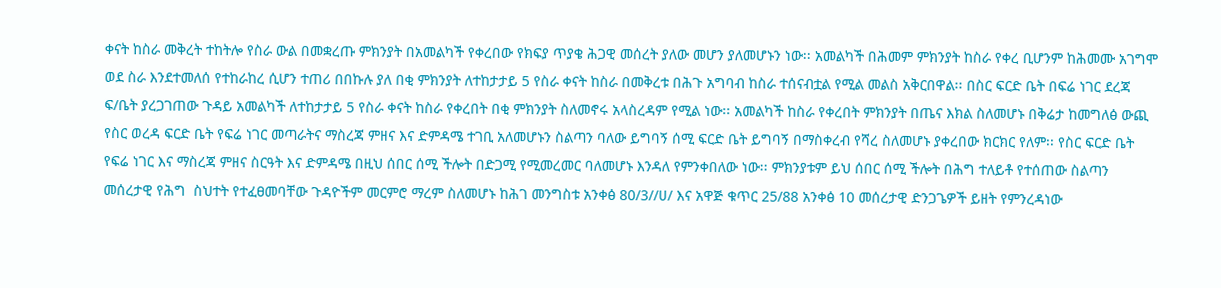ቀናት ከስራ መቅረት ተከትሎ የስራ ውል በመቋረጡ ምክንያት በአመልካች የቀረበው የክፍያ ጥያቄ ሕጋዊ መሰረት ያለው መሆን ያለመሆኑን ነው፡፡ አመልካች በሕመም ምክንያት ከስራ የቀረ ቢሆንም ከሕመሙ አገግሞ ወደ ስራ እንደተመለሰ የተከራከረ ሲሆን ተጠሪ በበኩሉ ያለ በቂ ምክንያት ለተከታታይ 5 የስራ ቀናት ከስራ በመቅረቱ በሕጉ አግባብ ከስራ ተሰናብቷል የሚል መልስ አቅርበዋል፡፡ በስር ፍርድ ቤት በፍሬ ነገር ደረጃ ፍ/ቤት ያረጋገጠው ጉዳይ አመልካች ለተከታታይ 5 የስራ ቀናት ከስራ የቀረበት በቂ ምክንያት ስለመኖሩ አላስረዳም የሚል ነው፡፡ አመልካች ከስራ የቀረበት ምክንያት በጤና እክል ስለመሆኑ በቅሬታ ከመግለፅ ውጪ የስር ወረዳ ፍርድ ቤት የፍሬ ነገር መጣራትና ማስረጃ ምዘና እና ድምዳሜ ተገቢ አለመሆኑን ስልጣን ባለው ይግባኝ ሰሚ ፍርድ ቤት ይግባኝ በማስቀረብ የሻረ ስለመሆኑ ያቀረበው ክርክር የለም፡፡ የስር ፍርድ ቤት የፍሬ ነገር እና ማስረጃ ምዘና ስርዓት እና ድምዳሜ በዚህ ሰበር ሰሚ ችሎት በድጋሚ የሚመረመር ባለመሆኑ እንዳለ የምንቀበለው ነው፡፡ ምክንያቱም ይህ ሰበር ሰሚ ችሎት በሕግ ተለይቶ የተሰጠው ስልጣን መሰረታዊ የሕግ  ስህተት የተፈፀመባቸው ጉዳዮችም መርምሮ ማረም ስለመሆኑ ከሕገ መንግስቱ አንቀፅ 80/3//ሀ/ እና አዋጅ ቁጥር 25/88 አንቀፅ 10 መሰረታዊ ድንጋጌዎች ይዘት የምንረዳነው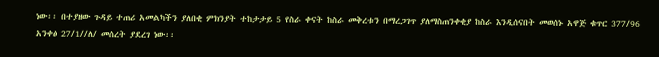ነው፡፡ በተያዘው ጉዳይ ተጠሪ አመልካችን ያለበቂ ምክንያት ተከታታይ 5 የስራ ቀናት ከስራ መቅረቱን በማረጋገጥ ያለማስጠንቀቂያ ከስራ እንዲሰናበት መወሰኑ አዋጅ ቁጥር 377/96 አንቀፅ 27/1//ለ/ መሰረት ያደረገ ነው፡፡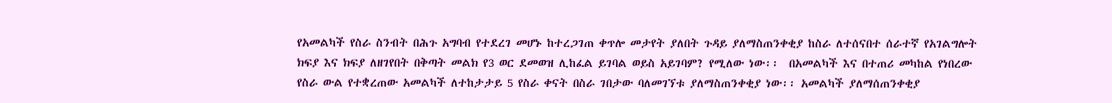የአመልካች የስራ ስንብት በሕጉ አግባብ የተደረገ መሆኑ ከተረጋገጠ ቀጥሎ መታየት ያለበት ጉዳይ ያለማስጠንቀቂያ ከስራ ለተሰናበተ ሰራተኛ የአገልግሎት ክፍያ እና ክፍያ ለዘገየበት በቅጣት መልክ የ3 ወር ደመወዝ ሊከፈል ይገባል ወይስ አይገባም? የሚለው ነው፡፡  በአመልካች እና በተጠሪ መካከል የነበረው የስራ ውል የተቋረጠው አመልካች ለተከታታይ 5 የስራ ቀናት በስራ ገበታው ባለመገኘቱ ያለማስጠንቀቂያ ነው፡፡ አመልካች ያለማሰጠንቀቂያ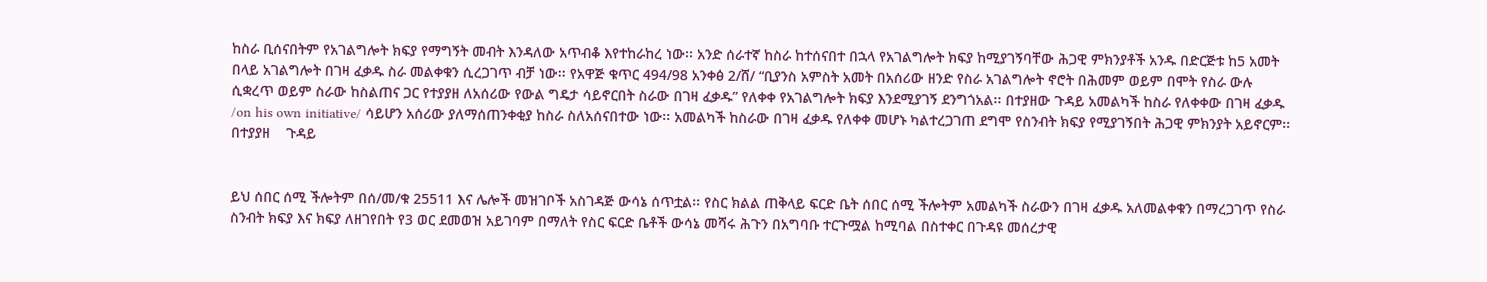ከስራ ቢሰናበትም የአገልግሎት ክፍያ የማግኝት መብት እንዳለው አጥብቆ እየተከራከረ ነው፡፡ አንድ ሰራተኛ ከስራ ከተሰናበተ በኋላ የአገልግሎት ክፍያ ከሚያገኝባቸው ሕጋዊ ምክንያቶች አንዱ በድርጅቱ ከ5 አመት በላይ አገልግሎት በገዛ ፈቃዱ ስራ መልቀቁን ሲረጋገጥ ብቻ ነው፡፡ የአዋጅ ቁጥር 494/98 አንቀፅ 2/ሸ/ “ቢያንስ አምስት አመት በአሰሪው ዘንድ የስራ አገልግሎት ኖሮት በሕመም ወይም በሞት የስራ ውሉ ሲቋረጥ ወይም ስራው ከስልጠና ጋር የተያያዘ ለአሰሪው የውል ግዴታ ሳይኖርበት ስራው በገዛ ፈቃዱ” የለቀቀ የአገልግሎት ክፍያ እንደሚያገኝ ደንግጎአል፡፡ በተያዘው ጉዳይ አመልካች ከስራ የለቀቀው በገዛ ፈቃዱ /on his own initiative/ ሳይሆን አሰሪው ያለማሰጠንቀቂያ ከስራ ስለአሰናበተው ነው፡፡ አመልካች ከስራው በገዛ ፈቃዱ የለቀቀ መሆኑ ካልተረጋገጠ ደግሞ የስንብት ክፍያ የሚያገኝበት ሕጋዊ ምክንያት አይኖርም፡፡ በተያያዘ    ጉዳይ


ይህ ሰበር ሰሚ ችሎትም በሰ/መ/ቁ 25511 እና ሌሎች መዝገቦች አስገዳጅ ውሳኔ ሰጥቷል፡፡ የስር ክልል ጠቅላይ ፍርድ ቤት ሰበር ሰሚ ችሎትም አመልካች ስራውን በገዛ ፈቃዱ አለመልቀቁን በማረጋገጥ የስራ ስንብት ክፍያ እና ክፍያ ለዘገየበት የ3 ወር ደመወዝ አይገባም በማለት የስር ፍርድ ቤቶች ውሳኔ መሻሩ ሕጉን በአግባቡ ተርጉሟል ከሚባል በስተቀር በጉዳዩ መሰረታዊ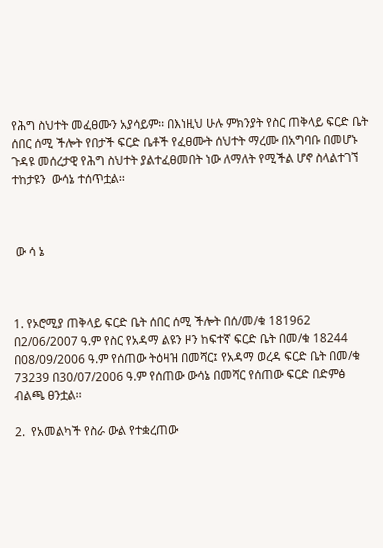የሕግ ስህተት መፈፀሙን አያሳይም፡፡ በእነዚህ ሁሉ ምክንያት የስር ጠቅላይ ፍርድ ቤት ሰበር ሰሚ ችሎት የበታች ፍርድ ቤቶች የፈፀሙት ሰህተት ማረሙ በአግባቡ በመሆኑ ጉዳዩ መሰረታዊ የሕግ ስህተት ያልተፈፀመበት ነው ለማለት የሚችል ሆኖ ስላልተገኘ ተከታዩን  ውሳኔ ተሰጥቷል፡፡



 ው ሳ ኔ



1. የኦሮሚያ ጠቅላይ ፍርድ ቤት ሰበር ሰሚ ችሎት በሰ/መ/ቁ 181962 በ2/06/2007 ዓ.ም የስር የአዳማ ልዩን ዞን ከፍተኛ ፍርድ ቤት በመ/ቁ 18244 በ08/09/2006 ዓ.ም የሰጠው ትዕዛዝ በመሻር፤ የአዳማ ወረዳ ፍርድ ቤት በመ/ቁ 73239 በ30/07/2006 ዓ.ም የሰጠው ውሳኔ በመሻር የሰጠው ፍርድ በድምፅ ብልጫ ፀንቷል፡፡

2.  የአመልካች የስራ ውል የተቋረጠው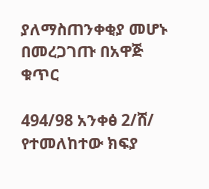ያለማስጠንቀቂያ መሆኑ በመረጋገጡ በአዋጅ  ቁጥር

494/98 አንቀፅ 2/ሸ/ የተመለከተው ክፍያ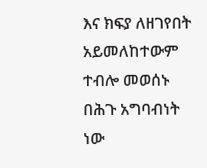እና ክፍያ ለዘገየበት አይመለከተውም ተብሎ መወሰኑ በሕጉ አግባብነት ነው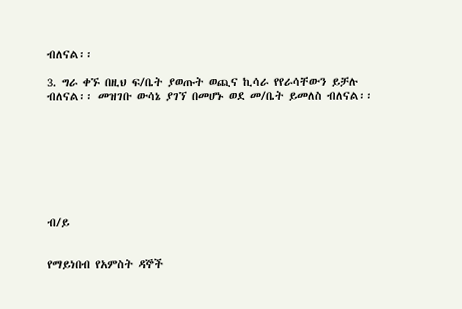ብለናል፡፡

3. ግራ ቀኙ በዚህ ፍ/ቤት ያወጡት ወጪና ኪሳራ የየራሳቸውን ይቻሉ ብለናል፡፡ መዝገቡ ውሳኔ ያገኘ በመሆኑ ወደ መ/ቤት ይመለስ ብለናል፡፡








ብ/ይ


የማይነበብ የአምስት ዳኞች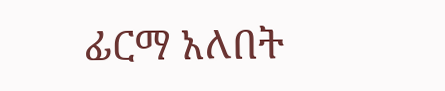ፊርማ አለበት